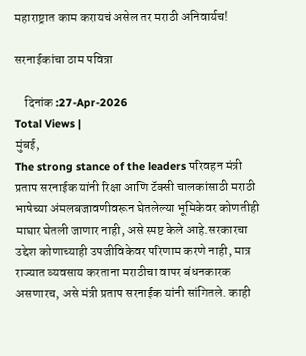महाराष्ट्रात काम करायचं असेल तर मराठी अनिवार्यच!

सरनाईकांचा ठाम पवित्रा

    दिनांक :27-Apr-2026
Total Views |
मुंबई,
The strong stance of the leaders परिवहन मंत्री प्रताप सरनाईक यांनी रिक्षा आणि टॅक्सी चालकांसाठी मराठी भाषेच्या अंमलबजावणीवरून घेतलेल्या भूमिकेवर कोणतीही माघार घेतली जाणार नाही, असे स्पष्ट केले आहे.सरकारचा उद्देश कोणाच्याही उपजीविकेवर परिणाम करणे नाही, मात्र राज्यात व्यवसाय करताना मराठीचा वापर बंधनकारक असणारच, असे मंत्री प्रताप सरनाईक यांनी सांगितले. काही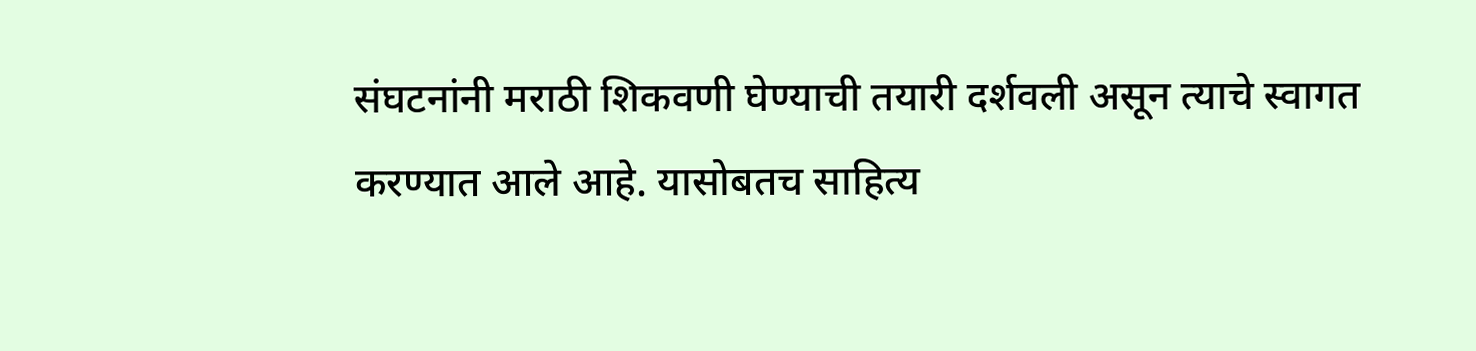संघटनांनी मराठी शिकवणी घेण्याची तयारी दर्शवली असून त्याचे स्वागत करण्यात आले आहे. यासोबतच साहित्य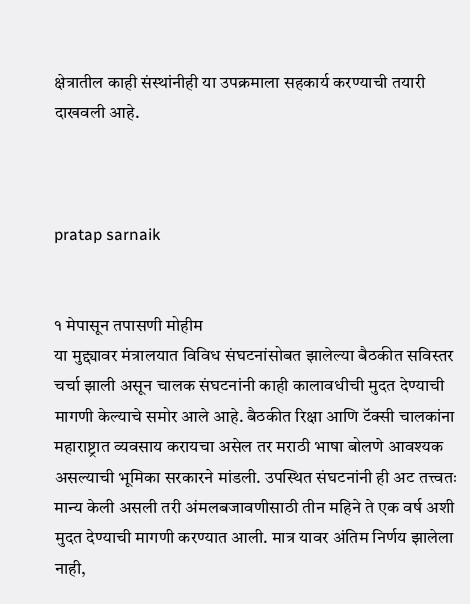क्षेत्रातील काही संस्थांनीही या उपक्रमाला सहकार्य करण्याची तयारी दाखवली आहे.



pratap sarnaik


१ मेपासून तपासणी मोहीम
या मुद्द्यावर मंत्रालयात विविध संघटनांसोबत झालेल्या बैठकीत सविस्तर चर्चा झाली असून चालक संघटनांनी काही कालावधीची मुदत देण्याची मागणी केल्याचे समोर आले आहे. बैठकीत रिक्षा आणि टॅक्सी चालकांना महाराष्ट्रात व्यवसाय करायचा असेल तर मराठी भाषा बोलणे आवश्यक असल्याची भूमिका सरकारने मांडली. उपस्थित संघटनांनी ही अट तत्त्वतः मान्य केली असली तरी अंमलबजावणीसाठी तीन महिने ते एक वर्ष अशी मुदत देण्याची मागणी करण्यात आली. मात्र यावर अंतिम निर्णय झालेला नाही,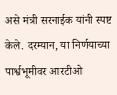असे मंत्री सरनाईक यांनी स्पष्ट केले. दरम्यान, या निर्णयाच्या पार्श्वभूमीवर आरटीओ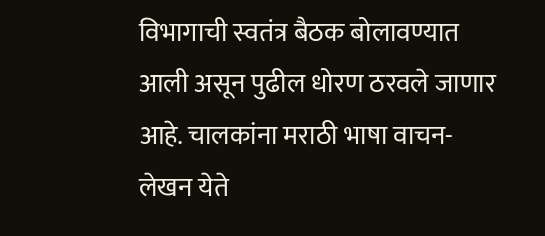विभागाची स्वतंत्र बैठक बोलावण्यात आली असून पुढील धोरण ठरवले जाणार आहे. चालकांना मराठी भाषा वाचन-लेखन येते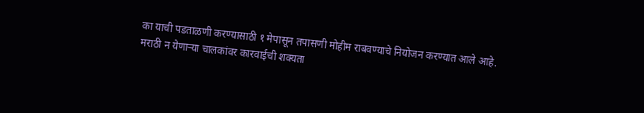का याची पडताळणी करण्यासाठी १ मेपासून तपासणी मोहीम राबवण्याचे नियोजन करण्यात आले आहे. मराठी न येणाऱ्या चालकांवर कारवाईची शक्यता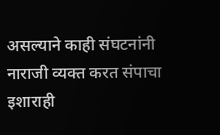असल्याने काही संघटनांनी नाराजी व्यक्त करत संपाचा इशाराही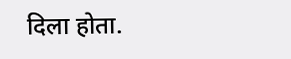दिला होता.